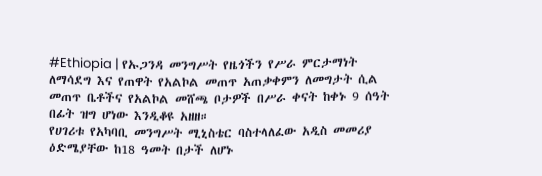#Ethiopia | የኡጋንዳ መንግሥት የዜጎችን የሥራ ምርታማነት ለማሳደግ እና የጠዋት የአልኮል መጠጥ አጠቃቀምን ለመግታት ሲል መጠጥ ቤቶችና የአልኮል መሸጫ ቦታዎች በሥራ ቀናት ከቀኑ 9 ሰዓት በፊት ዝግ ሆነው እንዲቆዩ አዘዘ።
የሀገሪቱ የአካባቢ መንግሥት ሚኒስቴር ባስተላለፈው አዲስ መመሪያ ዕድሜያቸው ከ18 ዓመት በታች ለሆኑ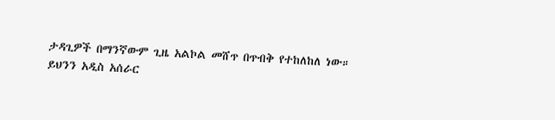ታዳጊዎች በማንኛውም ጊዜ አልኮል መሸጥ በጥብቅ የተከለከለ ነው።
ይህንን አዲስ አሰራር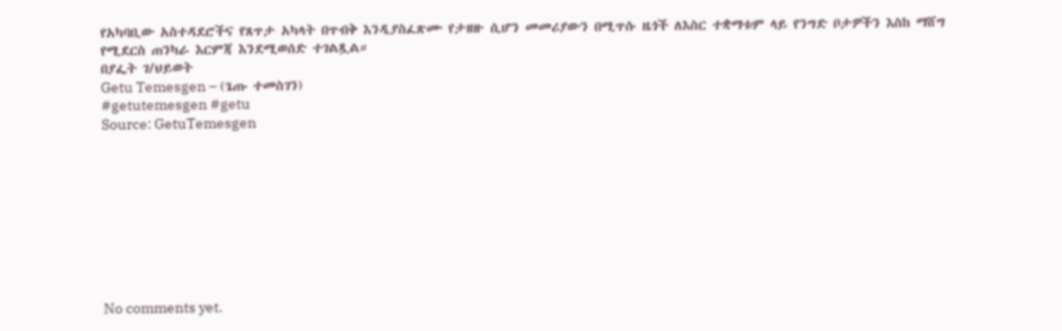የአካባቢው አስተዳደሮችና የጸጥታ አካላት በጥብቅ እንዲያስፈጽሙ የታዘዙ ሲሆን መመሪያውን በሚጥሱ ዜጎች ለእስር ተቋማቱም ላይ የንግድ ቦታዎችን እስከ ማሸግ የሚደርስ ጠንካራ እርምጃ እንደሚወሰድ ተገልጿል።
በያፌት ገ/ህይወት
Getu Temesgen – (ጌጡ ተመስገን)
#getutemesgen #getu
Source: GetuTemesgen









No comments yet.